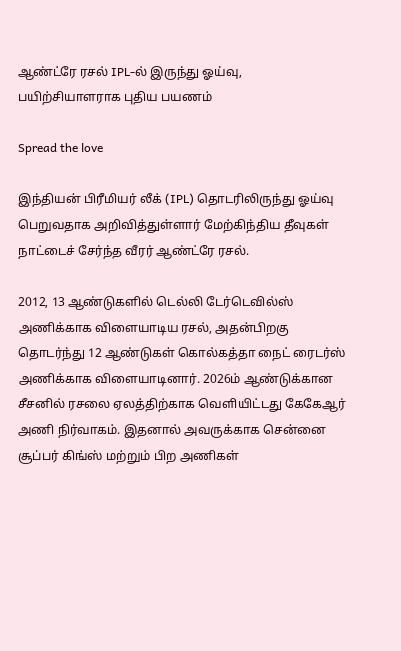ஆண்ட்ரே ரசல் IPL-ல் இருந்து ஓய்வு, பயிற்சியாளராக புதிய பயணம்

Spread the love

இந்தியன் பிரீமியர் லீக் (IPL) தொடரிலிருந்து ஓய்வு பெறுவதாக அறிவித்துள்ளார் மேற்கிந்திய தீவுகள் நாட்டைச் சேர்ந்த வீரர் ஆண்ட்ரே ரசல்.

2012, 13 ஆண்டுகளில் டெல்லி டேர்டெவில்ஸ் அணிக்காக விளையாடிய ரசல், அதன்பிறகு தொடர்ந்து 12 ஆண்டுகள் கொல்கத்தா நைட் ரைடர்ஸ் அணிக்காக விளையாடினார். 2026ம் ஆண்டுக்கான சீசனில் ரசலை ஏலத்திற்காக வெளியிட்டது கேகேஆர் அணி நிர்வாகம். இதனால் அவருக்காக சென்னை சூப்பர் கிங்ஸ் மற்றும் பிற அணிகள்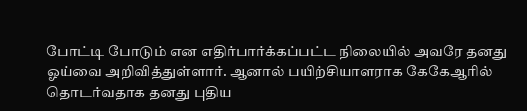போட்டி போடும் என எதிர்பார்க்கப்பட்ட நிலையில் அவரே தனது ஓய்வை அறிவித்துள்ளார். ஆனால் பயிற்சியாளராக கேகேஆரில் தொடர்வதாக தனது புதிய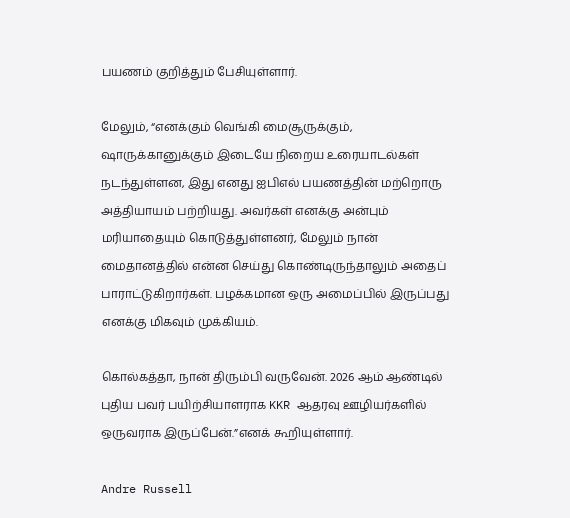பயணம் குறித்தும் பேசியுள்ளார்.

மேலும், “எனக்கும் வெங்கி மைசூருக்கும், ஷாருக்கானுக்கும் இடையே நிறைய உரையாடல்கள் நடந்துள்ளன, இது எனது ஐபிஎல் பயணத்தின் மற்றொரு அத்தியாயம் பற்றியது. அவர்கள் எனக்கு அன்பும் மரியாதையும் கொடுத்துள்ளனர், மேலும் நான் மைதானத்தில் என்ன செய்து கொண்டிருந்தாலும் அதைப் பாராட்டுகிறார்கள். பழக்கமான ஒரு அமைப்பில் இருப்பது எனக்கு மிகவும் முக்கியம்.

கொல்கத்தா, நான் திரும்பி வருவேன். 2026 ஆம் ஆண்டில் புதிய பவர் பயிற்சியாளராக KKR ஆதரவு ஊழியர்களில் ஒருவராக இருப்பேன்.”எனக் கூறியுள்ளார்.

Andre Russell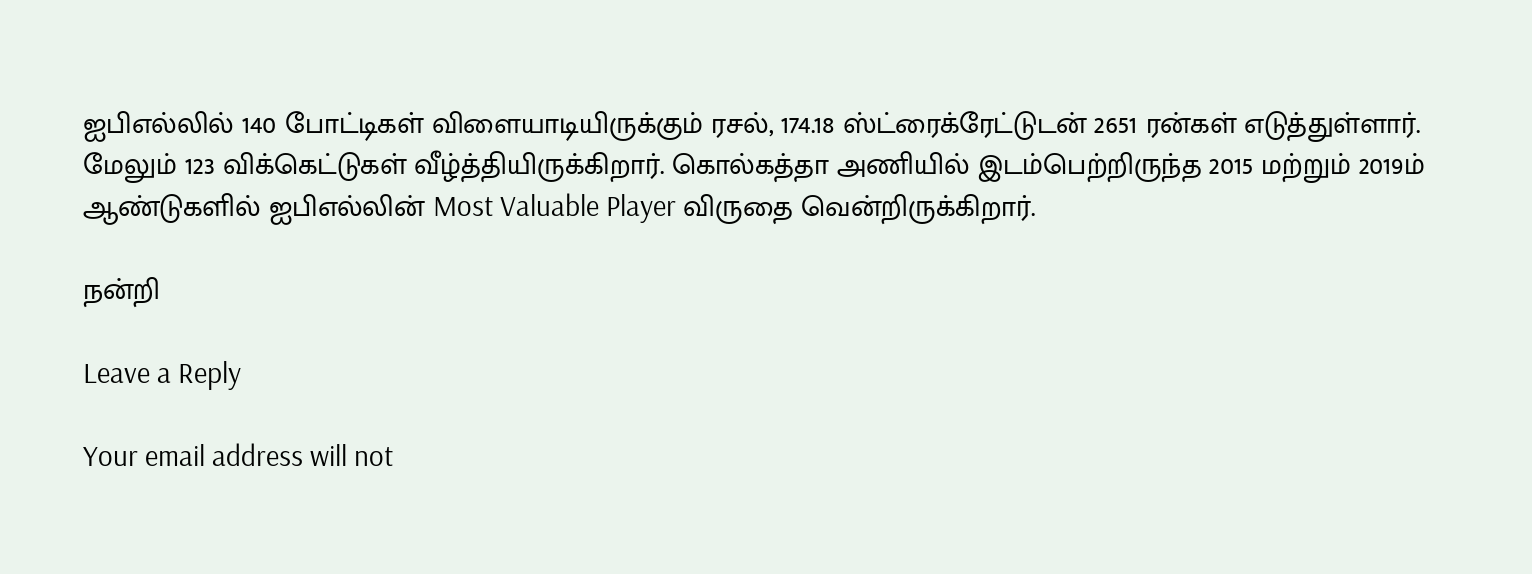ஐபிஎல்லில் 140 போட்டிகள் விளையாடியிருக்கும் ரசல், 174.18 ஸ்ட்ரைக்ரேட்டுடன் 2651 ரன்கள் எடுத்துள்ளார். மேலும் 123 விக்கெட்டுகள் வீழ்த்தியிருக்கிறார். கொல்கத்தா அணியில் இடம்பெற்றிருந்த 2015 மற்றும் 2019ம் ஆண்டுகளில் ஐபிஎல்லின் Most Valuable Player விருதை வென்றிருக்கிறார்.

நன்றி

Leave a Reply

Your email address will not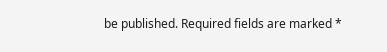be published. Required fields are marked *